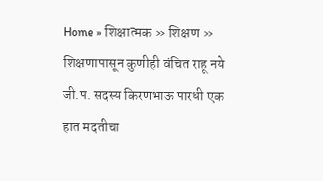Home » शिक्षात्मक » शिक्षण » शिक्षणापासून कुणीही वंचित राहू नये जी.प. सदस्य किरणभाऊ पारधी एक हात मदतीचा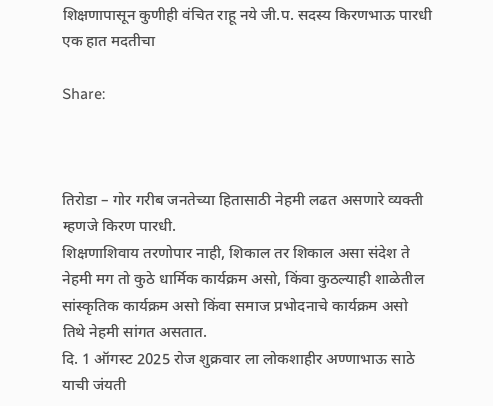शिक्षणापासून कुणीही वंचित राहू नये जी.प. सदस्य किरणभाऊ पारधी एक हात मदतीचा

Share:



तिरोडा – गोर गरीब जनतेच्या हितासाठी नेहमी लढत असणारे व्यक्ती म्हणजे किरण पारधी.
शिक्षणाशिवाय तरणोपार नाही, शिकाल तर शिकाल असा संदेश ते नेहमी मग तो कुठे धार्मिक कार्यक्रम असो, किंवा कुठल्याही शाळेतील सांस्कृतिक कार्यक्रम असो किंवा समाज प्रभोदनाचे कार्यक्रम असो तिथे नेहमी सांगत असतात.
दि. 1 ऑगस्ट 2025 रोज शुक्रवार ला लोकशाहीर अण्णाभाऊ साठे याची जंयती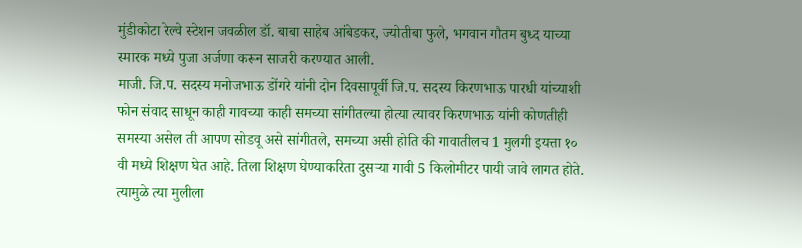मुंडीकोटा रेल्वे स्टेशन जवळील डॉ. बाबा साहेब आंबेडकर, ज्योतीबा फुले, भगवान गौतम बुध्द याच्या स्मारक मध्ये पुजा अर्जणा करून साजरी करण्यात आली.
माजी. जि.प. सदस्य मनोजभाऊ डोंगरे यांनी दोन दिवसापूर्वी जि.प. सदस्य किरणभाऊ पारधी यांच्याशी फोन संवाद साधून काही गावच्या काही समच्या सांगीतल्या होत्या त्यावर किरणभाऊ यांनी कोणतीही समस्या असेल ती आपण सोडवू असे सांगीतले, समच्या असी होति की गावातीलच 1 मुलगी इयत्ता १० वी मध्ये शिक्षण घेत आहे. तिला शिक्षण घेण्याकरिता दुसऱ्या गावी 5 किलोमीटर पायी जावे लागत होते. त्यामुळे त्या मुलीला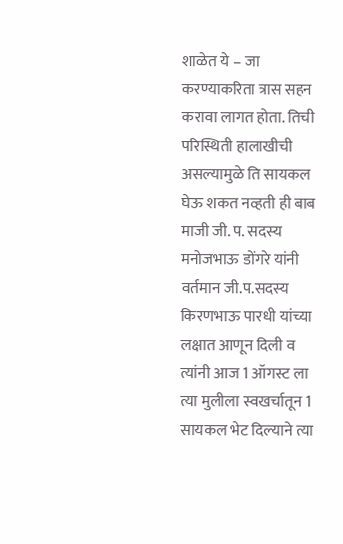शाळेत ये – जा करण्याकरिता त्रास सहन करावा लागत होता. तिची परिस्थिती हालाखीची असल्यामुळे ति सायकल घेऊ शकत नव्हती ही बाब माजी जी. प. सदस्य मनोजभाऊ डोंगरे यांनी वर्तमान जी.प.सदस्य किरणभाऊ पारधी यांच्या लक्षात आणून दिली व त्यांनी आज 1 ऑगस्ट ला त्या मुलीला स्वखर्चातून 1 सायकल भेट दिल्याने त्या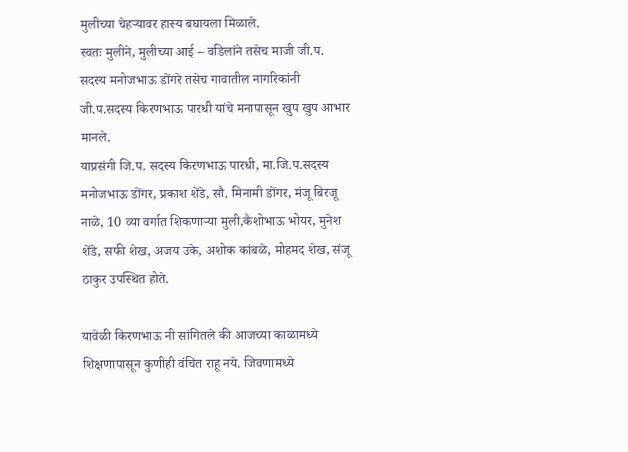मुलीच्या चेहऱ्यावर हास्य बघायला मिळाले.
स्वतः मुलीने, मुलीच्या आई – वडिलांने तसेच माजी जी.प. सदस्य मनोजभाऊ डोंगरे तसेच गावातील नागरिकांनी जी.प.सदस्य किरणभाऊ पारधी यांचे मनापासून खुप खुप आभार मानले.
याप्रसंगी जि.प. सदस्य किरणभाऊ पारधी, मा.जि.प.सदस्य मनोजभाऊ डोंगर, प्रकाश शेंडे, सौ. मिनामी डोंगर, मंजू बिरजू नाळे, 10 व्या वर्गात शिकणाऱ्या मुली,कैशोभाऊ भोयर, मुनेश शेंडे, सफी शेख, अजय उके, अशोक कांबळे, मोहमद शेख, संजू ठाकुर उपस्थित होते.

यावेळी किरणभाऊ नी सांगितले की आजच्या काळामध्ये शिक्षणापासून कुणीही वंचित राहू नये. जिवणामध्ये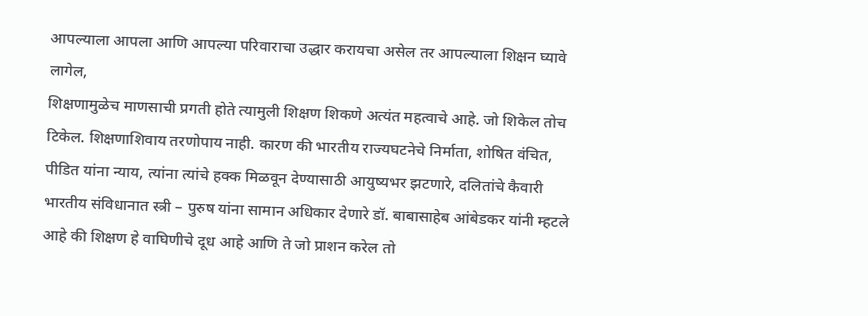आपल्याला आपला आणि आपल्या परिवाराचा उद्धार करायचा असेल तर आपल्याला शिक्षन घ्यावे लागेल,
शिक्षणामुळेच माणसाची प्रगती होते त्यामुली शिक्षण शिकणे अत्यंत महत्वाचे आहे. जो शिकेल तोच टिकेल. शिक्षणाशिवाय तरणोपाय नाही. कारण की भारतीय राज्यघटनेचे निर्माता, शोषित वंचित, पीडित यांना न्याय, त्यांना त्यांचे हक्क मिळवून देण्यासाठी आयुष्यभर झटणारे, दलितांचे कैवारी भारतीय संविधानात स्त्री – पुरुष यांना सामान अधिकार देणारे डॉ. बाबासाहेब आंबेडकर यांनी म्हटले आहे की शिक्षण हे वाघिणीचे दूध आहे आणि ते जो प्राशन करेल तो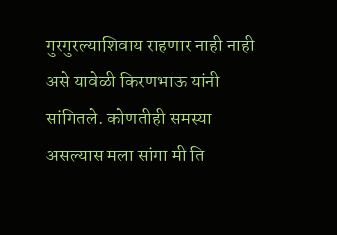गुरगुरल्याशिवाय राहणार नाही नाही असे यावेळी किरणभाऊ यांनी सांगितले. कोणतीही समस्या असल्यास मला सांगा मी ति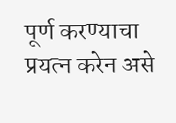पूर्ण करण्याचा प्रयत्न करेन असे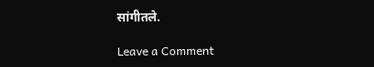सांगीतले.

Leave a Comment